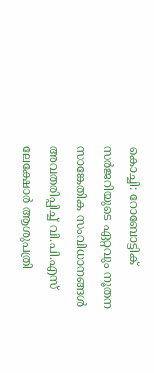കൊച്ചി: റോബോട്ടിക് സർജറിയുടെ ഏറ്റവും നൂതന സാങ്കേതിക സംവിധാനങ്ങൾ അവതരിപ്പിച്ച് വി.പി.എസ് ലേക്ഷോർ ആശുപത്രി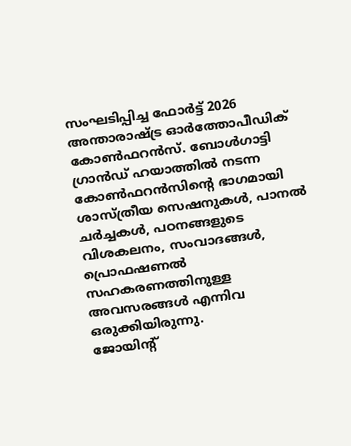സംഘടിപ്പിച്ച ഫോർട്ട് 2026 അന്താരാഷ്ട്ര ഓർത്തോപീഡിക് കോൺഫറൻസ്. ബോൾഗാട്ടി ഗ്രാൻഡ് ഹയാത്തിൽ നടന്ന കോൺഫറൻസിൻ്റെ ഭാഗമായി ശാസ്ത്രീയ സെഷനുകൾ, പാനൽ ചർച്ചകൾ, പഠനങ്ങളുടെ വിശകലനം, സംവാദങ്ങൾ, പ്രൊഫഷണൽ സഹകരണത്തിനുള്ള അവസരങ്ങൾ എന്നിവ ഒരുക്കിയിരുന്നു.
ജോയിന്റ്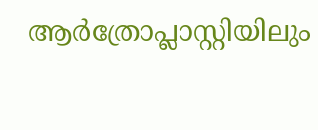ആർത്രോപ്ലാസ്റ്റിയിലും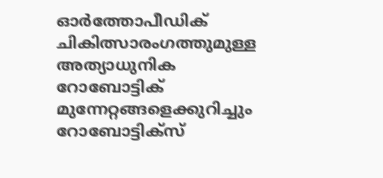ഓർത്തോപീഡിക് ചികിത്സാരംഗത്തുമുള്ള അത്യാധുനിക റോബോട്ടിക് മുന്നേറ്റങ്ങളെക്കുറിച്ചും റോബോട്ടിക്സ്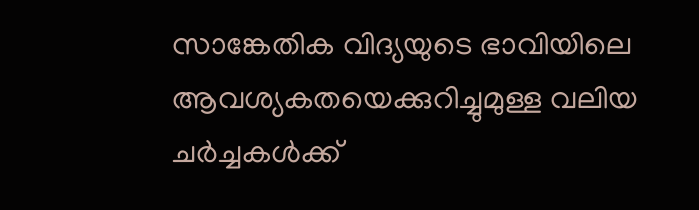സാങ്കേതിക വിദ്യയുടെ ഭാവിയിലെ ആവശ്യകതയെക്കുറിച്ചുമുള്ള വലിയ ചർച്ചകൾക്ക്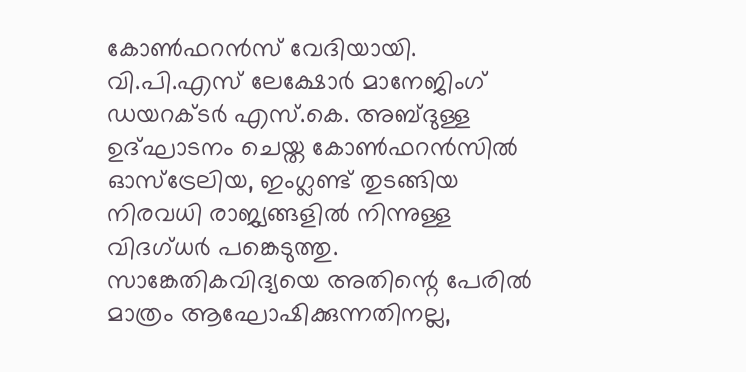കോൺഫറൻസ് വേദിയായി.
വി.പി.എസ് ലേക്ഷോർ മാനേജിംഗ് ഡയറക്ടർ എസ്.കെ. അബ്ദുള്ള ഉദ്ഘാടനം ചെയ്ത കോൺഫറൻസിൽ ഓസ്ട്രേലിയ, ഇംഗ്ലണ്ട് തുടങ്ങിയ നിരവധി രാജ്യങ്ങളിൽ നിന്നുള്ള വിദഗ്ധർ പങ്കെടുത്തു.
സാങ്കേതികവിദ്യയെ അതിന്റെ പേരിൽ മാത്രം ആഘോഷിക്കുന്നതിനല്ല,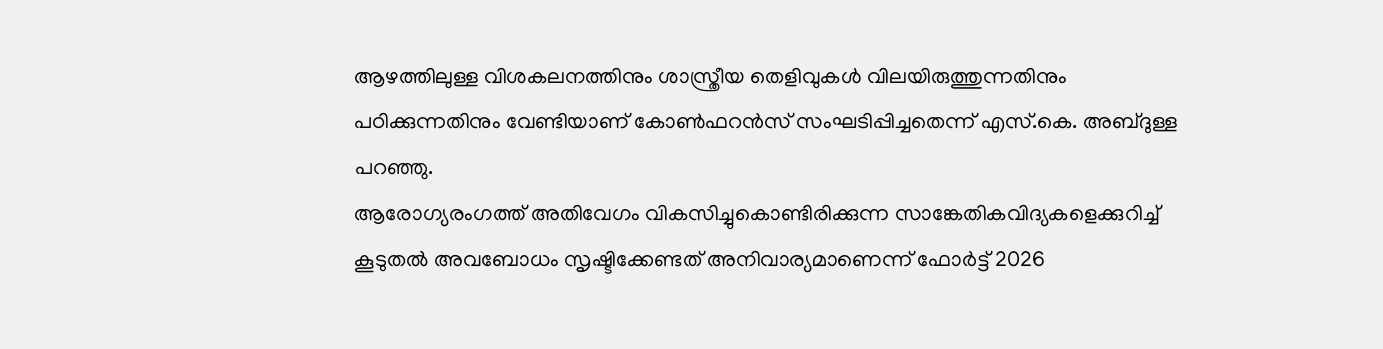ആഴത്തിലുള്ള വിശകലനത്തിനും ശാസ്ത്രീയ തെളിവുകൾ വിലയിരുത്തുന്നതിനും പഠിക്കുന്നതിനും വേണ്ടിയാണ് കോൺഫറൻസ് സംഘടിപ്പിച്ചതെന്ന് എസ്.കെ. അബ്ദുള്ള പറഞ്ഞു.
ആരോഗ്യരംഗത്ത് അതിവേഗം വികസിച്ചുകൊണ്ടിരിക്കുന്ന സാങ്കേതികവിദ്യകളെക്കുറിച്ച് കൂടുതൽ അവബോധം സൃഷ്ടിക്കേണ്ടത് അനിവാര്യമാണെന്ന് ഫോർട്ട് 2026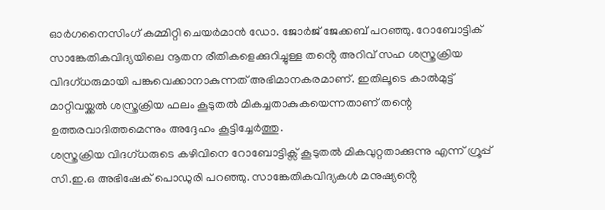ഓർഗനൈസിംഗ് കമ്മിറ്റി ചെയർമാൻ ഡോ. ജോർജ് ജേക്കബ് പറഞ്ഞു. റോബോട്ടിക് സാങ്കേതികവിദ്യയിലെ നൂതന രീതികളെക്കുറിച്ചുള്ള തൻ്റെ അറിവ് സഹ ശസ്ത്രക്രിയ വിദഗ്ധരുമായി പങ്കുവെക്കാനാകുന്നത് അഭിമാനകരമാണ്. ഇതിലൂടെ കാൽമുട്ട് മാറ്റിവയ്ക്കൽ ശസ്ത്രക്രിയ ഫലം കൂടുതൽ മികച്ചതാകുകയെന്നതാണ് തന്റെ ഉത്തരവാദിത്തമെന്നും അദ്ദേഹം കൂട്ടിച്ചേർത്തു.
ശസ്ത്രക്രിയ വിദഗ്ധരുടെ കഴിവിനെ റോബോട്ടിക്സ് കൂടുതൽ മികവുറ്റതാക്കുന്നു എന്ന് ഗ്രൂപ്പ് സി.ഇ.ഒ അഭിഷേക് പൊഡുരി പറഞ്ഞു. സാങ്കേതികവിദ്യകൾ മനുഷ്യൻ്റെ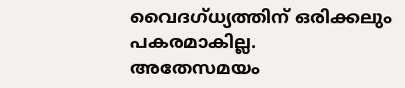വൈദഗ്ധ്യത്തിന് ഒരിക്കലും പകരമാകില്ല.
അതേസമയം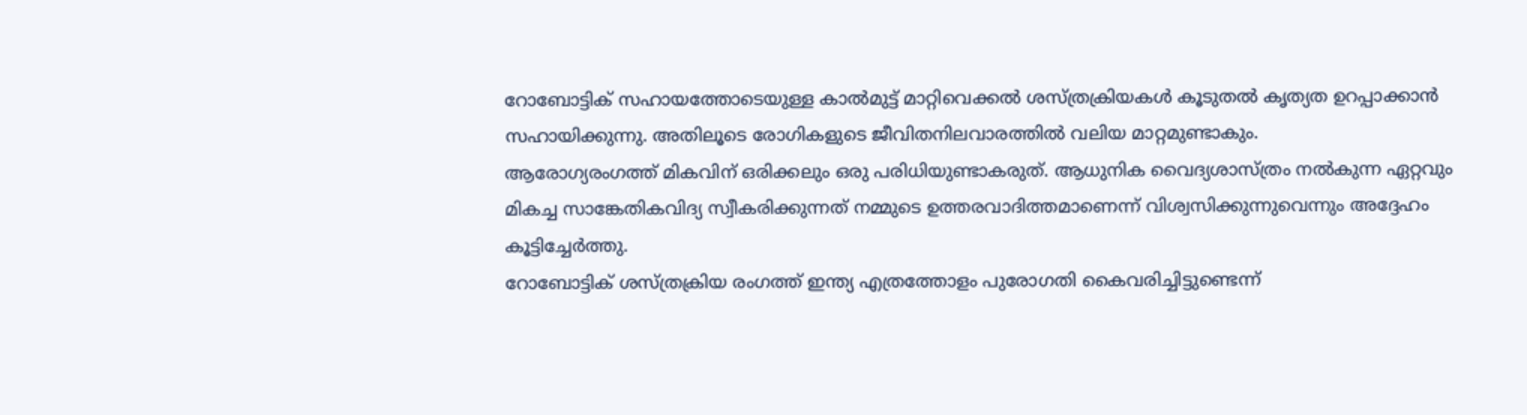റോബോട്ടിക് സഹായത്തോടെയുള്ള കാൽമുട്ട് മാറ്റിവെക്കൽ ശസ്ത്രക്രിയകൾ കൂടുതൽ കൃത്യത ഉറപ്പാക്കാൻ സഹായിക്കുന്നു. അതിലൂടെ രോഗികളുടെ ജീവിതനിലവാരത്തിൽ വലിയ മാറ്റമുണ്ടാകും.
ആരോഗ്യരംഗത്ത് മികവിന് ഒരിക്കലും ഒരു പരിധിയുണ്ടാകരുത്. ആധുനിക വൈദ്യശാസ്ത്രം നൽകുന്ന ഏറ്റവും മികച്ച സാങ്കേതികവിദ്യ സ്വീകരിക്കുന്നത് നമ്മുടെ ഉത്തരവാദിത്തമാണെന്ന് വിശ്വസിക്കുന്നുവെന്നും അദ്ദേഹം കൂട്ടിച്ചേർത്തു.
റോബോട്ടിക് ശസ്ത്രക്രിയ രംഗത്ത് ഇന്ത്യ എത്രത്തോളം പുരോഗതി കൈവരിച്ചിട്ടുണ്ടെന്ന്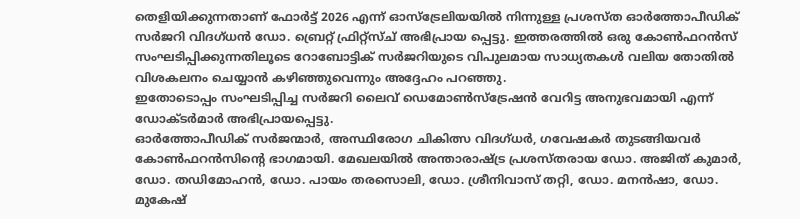തെളിയിക്കുന്നതാണ് ഫോർട്ട് 2026 എന്ന് ഓസ്ട്രേലിയയിൽ നിന്നുള്ള പ്രശസ്ത ഓർത്തോപീഡിക് സർജറി വിദഗ്ധൻ ഡോ. ബ്രെറ്റ് ഫ്രിറ്റ്സ്ച് അഭിപ്രായ പ്പെട്ടു. ഇത്തരത്തിൽ ഒരു കോൺഫറൻസ് സംഘടിപ്പിക്കുന്നതിലൂടെ റോബോട്ടിക് സർജറിയുടെ വിപുലമായ സാധ്യതകൾ വലിയ തോതിൽ വിശകലനം ചെയ്യാൻ കഴിഞ്ഞുവെന്നും അദ്ദേഹം പറഞ്ഞു.
ഇതോടൊപ്പം സംഘടിപ്പിച്ച സർജറി ലൈവ് ഡെമോൺസ്ട്രേഷൻ വേറിട്ട അനുഭവമായി എന്ന് ഡോക്ടർമാർ അഭിപ്രായപ്പെട്ടു.
ഓർത്തോപീഡിക് സർജന്മാർ, അസ്ഥിരോഗ ചികിത്സ വിദഗ്ധർ, ഗവേഷകർ തുടങ്ങിയവർ കോൺഫറൻസിൻ്റെ ഭാഗമായി. മേഖലയിൽ അന്താരാഷ്ട്ര പ്രശസ്തരായ ഡോ. അജിത് കുമാർ, ഡോ. തഡിമോഹൻ, ഡോ. പായം തരസൊലി, ഡോ. ശ്രീനിവാസ് തറ്റി, ഡോ. മനൻഷാ, ഡോ. മുകേഷ്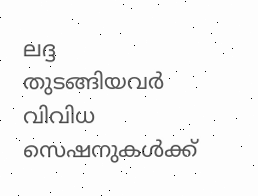ലദ്ദ തുടങ്ങിയവർ വിവിധ സെഷനുകൾക്ക്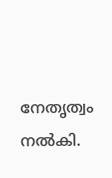നേതൃത്വം നൽകി.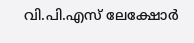വി.പി.എസ് ലേക്ഷോർ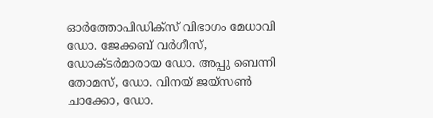ഓർത്തോപിഡിക്സ് വിഭാഗം മേധാവി ഡോ. ജേക്കബ് വർഗീസ്, ഡോക്ടർമാരായ ഡോ. അപ്പു ബെന്നി തോമസ്, ഡോ. വിനയ് ജയ്സൺ ചാക്കോ, ഡോ.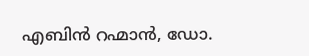എബിൻ റഹ്മാൻ, ഡോ.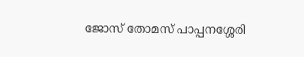ജോസ് തോമസ് പാപ്പനശ്ശേരി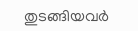തുടങ്ങിയവർ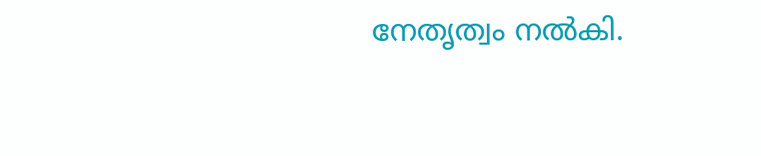നേതൃത്വം നൽകി.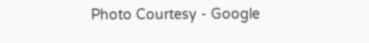Photo Courtesy - Google